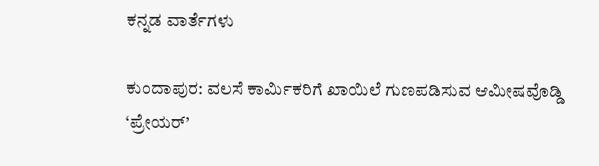ಕನ್ನಡ ವಾರ್ತೆಗಳು

ಕುಂದಾಪುರ: ವಲಸೆ ಕಾರ್ಮಿಕರಿಗೆ ಖಾಯಿಲೆ ಗುಣಪಡಿಸುವ ಆಮೀಷವೊಡ್ಡಿ ‘ಪ್ರೇಯರ್’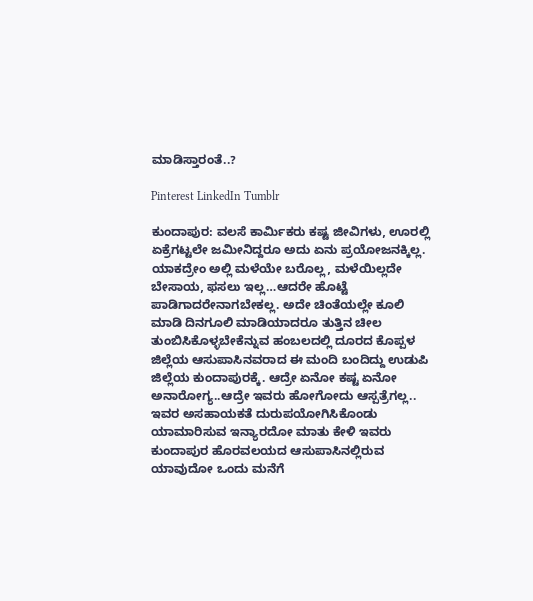ಮಾಡಿಸ್ತಾರಂತೆ..?

Pinterest LinkedIn Tumblr

ಕುಂದಾಪುರ: ವಲಸೆ ಕಾರ್ಮಿಕರು ಕಷ್ಟ ಜೀವಿಗಳು, ಊರಲ್ಲಿ ಏಕ್ರೆಗಟ್ಟಲೇ ಜಮೀನಿದ್ದರೂ ಅದು ಏನು ಪ್ರಯೋಜನಕ್ಕಿಲ್ಲ. ಯಾಕದ್ರೇಂ ಅಲ್ಲಿ ಮಳೆಯೇ ಬರೊಲ್ಲ, ಮಳೆಯಿಲ್ಲದೇ ಬೇಸಾಯ, ಫಸಲು ಇಲ್ಲ…ಆದರೇ ಹೊಟ್ಟೆ ಪಾಡಿಗಾದರೇನಾಗಬೇಕಲ್ಲ. ಅದೇ ಚಿಂತೆಯಲ್ಲೇ ಕೂಲಿ ಮಾಡಿ ದಿನಗೂಲಿ ಮಾಡಿಯಾದರೂ ತುತ್ತಿನ ಚೀಲ ತುಂಬಿಸಿಕೊಳ್ಳಬೇಕೆನ್ನುವ ಹಂಬಲದಲ್ಲಿ ದೂರದ ಕೊಪ್ಪಳ ಜಿಲ್ಲೆಯ ಆಸುಪಾಸಿನವರಾದ ಈ ಮಂದಿ ಬಂದಿದ್ದು ಉಡುಪಿ ಜಿಲ್ಲೆಯ ಕುಂದಾಪುರಕ್ಕೆ. ಆದ್ರೇ ಏನೋ ಕಷ್ಟ ಏನೋ ಅನಾರೋಗ್ಯ..ಆದ್ರೇ ಇವರು ಹೋಗೋದು ಆಸ್ಪತ್ರೆಗಲ್ಲ.. ಇವರ ಅಸಹಾಯಕತೆ ದುರುಪಯೋಗಿಸಿಕೊಂಡು ಯಾಮಾರಿಸುವ ಇನ್ಯಾರದೋ ಮಾತು ಕೇಳಿ ಇವರು ಕುಂದಾಪುರ ಹೊರವಲಯದ ಆಸುಪಾಸಿನಲ್ಲಿರುವ ಯಾವುದೋ ಒಂದು ಮನೆಗೆ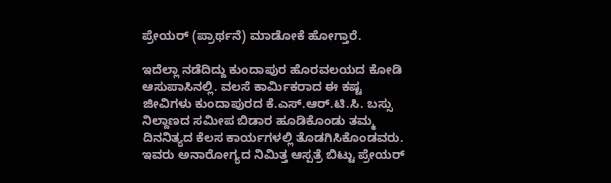ಪ್ರೇಯರ್ (ಪ್ರಾರ್ಥನೆ) ಮಾಡೋಕೆ ಹೋಗ್ತಾರೆ.

ಇದೆಲ್ಲಾ ನಡೆದಿದ್ದು ಕುಂದಾಪುರ ಹೊರವಲಯದ ಕೋಡಿ ಆಸುಪಾಸಿನಲ್ಲಿ. ವಲಸೆ ಕಾರ್ಮಿಕರಾದ ಈ ಕಷ್ಟ ಜೀವಿಗಳು ಕುಂದಾಪುರದ ಕೆ.ಎಸ್.ಆರ್.ಟಿ.ಸಿ. ಬಸ್ಸು ನಿಲ್ದಾಣದ ಸಮೀಪ ಬಿಡಾರ ಹೂಡಿಕೊಂಡು ತಮ್ಮ ದಿನನಿತ್ಯದ ಕೆಲಸ ಕಾರ್ಯಗಳಲ್ಲಿ ತೊಡಗಿಸಿಕೊಂಡವರು. ಇವರು ಅನಾರೋಗ್ಯದ ನಿಮಿತ್ತ ಆಸ್ಪತ್ರೆ ಬಿಟ್ಟು ಪ್ರೇಯರ್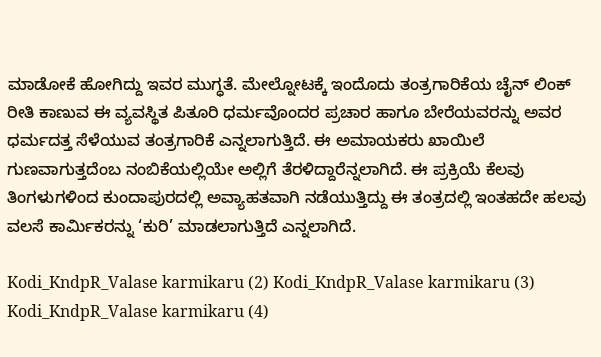ಮಾಡೋಕೆ ಹೋಗಿದ್ದು ಇವರ ಮುಗ್ಧತೆ. ಮೇಲ್ನೋಟಕ್ಕೆ ಇಂದೊದು ತಂತ್ರಗಾರಿಕೆಯ ಚೈನ್ ಲಿಂಕ್ ರೀತಿ ಕಾಣುವ ಈ ವ್ಯವಸ್ಥಿತ ಪಿತೂರಿ ಧರ್ಮವೊಂದರ ಪ್ರಚಾರ ಹಾಗೂ ಬೇರೆಯವರನ್ನು ಅವರ ಧರ್ಮದತ್ತ ಸೆಳೆಯುವ ತಂತ್ರಗಾರಿಕೆ ಎನ್ನಲಾಗುತ್ತಿದೆ. ಈ ಅಮಾಯಕರು ಖಾಯಿಲೆ ಗುಣವಾಗುತ್ತದೆಂಬ ನಂಬಿಕೆಯಲ್ಲಿಯೇ ಅಲ್ಲಿಗೆ ತೆರಳಿದ್ದಾರೆನ್ನಲಾಗಿದೆ. ಈ ಪ್ರಕ್ರಿಯೆ ಕೆಲವು ತಿಂಗಳುಗಳಿಂದ ಕುಂದಾಪುರದಲ್ಲಿ ಅವ್ಯಾಹತವಾಗಿ ನಡೆಯುತ್ತಿದ್ದು ಈ ತಂತ್ರದಲ್ಲಿ ಇಂತಹದೇ ಹಲವು ವಲಸೆ ಕಾರ್ಮಿಕರನ್ನು ‘ಕುರಿ’ ಮಾಡಲಾಗುತ್ತಿದೆ ಎನ್ನಲಾಗಿದೆ.

Kodi_KndpR_Valase karmikaru (2) Kodi_KndpR_Valase karmikaru (3) Kodi_KndpR_Valase karmikaru (4)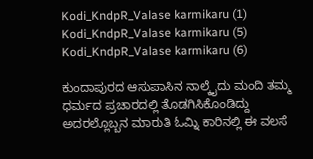Kodi_KndpR_Valase karmikaru (1) Kodi_KndpR_Valase karmikaru (5) Kodi_KndpR_Valase karmikaru (6)

ಕುಂದಾಪುರದ ಆಸುಪಾಸಿನ ನಾಲ್ಕೈದು ಮಂದಿ ತಮ್ಮ ಧರ್ಮದ ಪ್ರಚಾರದಲ್ಲಿ ತೊಡಗಿಸಿಕೊಂಡಿದ್ದು ಅದರಲ್ಲೊಬ್ಬನ ಮಾರುತಿ ಓಮ್ನಿ ಕಾರಿನಲ್ಲಿ ಈ ವಲಸೆ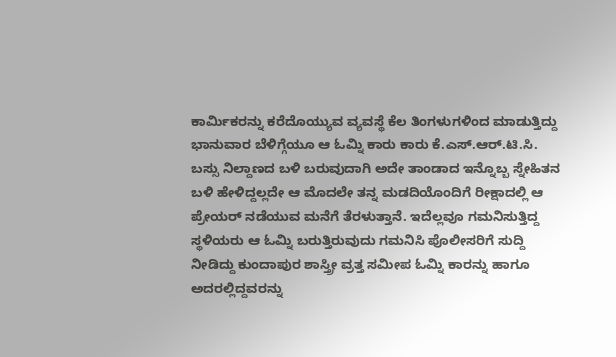ಕಾರ್ಮಿಕರನ್ನು ಕರೆದೊಯ್ಯುವ ವ್ಯವಸ್ಥೆ ಕೆಲ ತಿಂಗಳುಗಳಿಂದ ಮಾಡುತ್ತಿದ್ದು ಭಾನುವಾರ ಬೆಳಿಗ್ಗೆಯೂ ಆ ಓಮ್ನಿ ಕಾರು ಕಾರು ಕೆ.ಎಸ್.ಆರ್.ಟಿ.ಸಿ. ಬಸ್ಸು ನಿಲ್ದಾಣದ ಬಳಿ ಬರುವುದಾಗಿ ಅದೇ ತಾಂಡಾದ ಇನ್ನೊಬ್ಬ ಸ್ನೇಹಿತನ ಬಳಿ ಹೇಳಿದ್ದಲ್ಲದೇ ಆ ಮೊದಲೇ ತನ್ನ ಮಡದಿಯೊಂದಿಗೆ ರೀಕ್ಷಾದಲ್ಲಿ ಆ ಪ್ರೇಯರ್ ನಡೆಯುವ ಮನೆಗೆ ತೆರಳುತ್ತಾನೆ. ಇದೆಲ್ಲವೂ ಗಮನಿಸುತ್ತಿದ್ದ ಸ್ಥಳಿಯರು ಆ ಓಮ್ನಿ ಬರುತ್ತಿರುವುದು ಗಮನಿಸಿ ಪೊಲೀಸರಿಗೆ ಸುದ್ದಿ ನೀಡಿದ್ದು ಕುಂದಾಪುರ ಶಾಸ್ತ್ರೀ ವ್ರತ್ತ ಸಮೀಪ ಓಮ್ನಿ ಕಾರನ್ನು ಹಾಗೂ ಅದರಲ್ಲಿದ್ದವರನ್ನು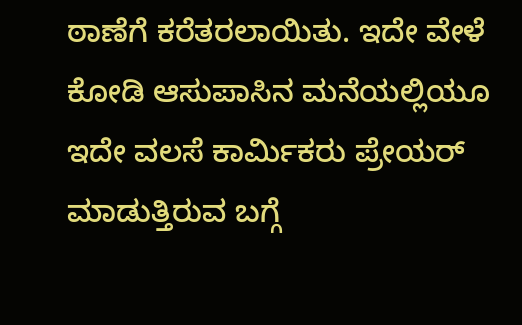ಠಾಣೆಗೆ ಕರೆತರಲಾಯಿತು. ಇದೇ ವೇಳೆ ಕೋಡಿ ಆಸುಪಾಸಿನ ಮನೆಯಲ್ಲಿಯೂ ಇದೇ ವಲಸೆ ಕಾರ್ಮಿಕರು ಪ್ರೇಯರ್ ಮಾಡುತ್ತಿರುವ ಬಗ್ಗೆ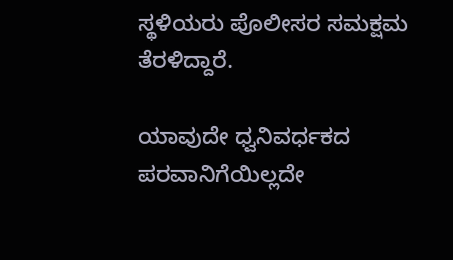ಸ್ಥಳಿಯರು ಪೊಲೀಸರ ಸಮಕ್ಷಮ ತೆರಳಿದ್ದಾರೆ.

ಯಾವುದೇ ಧ್ವನಿವರ್ಧಕದ ಪರವಾನಿಗೆಯಿಲ್ಲದೇ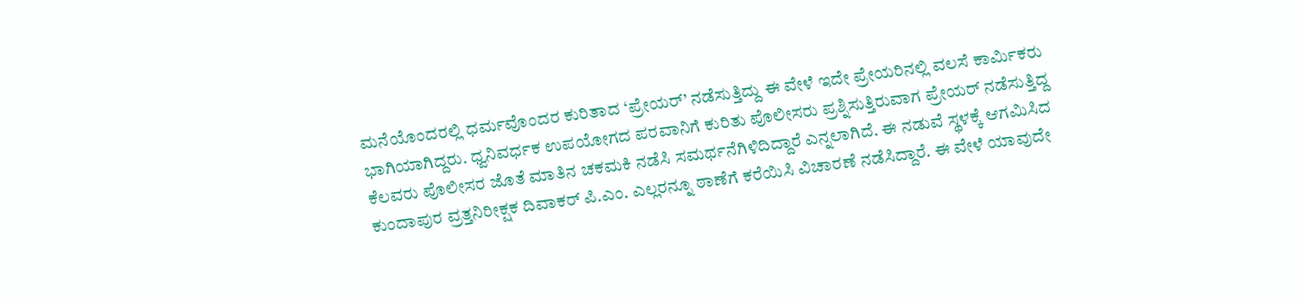ಮನೆಯೊಂದರಲ್ಲಿ ಧರ್ಮವೊಂದರ ಕುರಿತಾದ ‘ಪ್ರೇಯರ್’ ನಡೆಸುತ್ತಿದ್ದು ಈ ವೇಳೆ ಇದೇ ಪ್ರೇಯರಿನಲ್ಲಿ ವಲಸೆ ಕಾರ್ಮಿಕರು ಭಾಗಿಯಾಗಿದ್ದರು. ಧ್ವನಿವರ್ಧಕ ಉಪಯೋಗದ ಪರವಾನಿಗೆ ಕುರಿತು ಪೊಲೀಸರು ಪ್ರಶ್ನಿಸುತ್ತಿರುವಾಗ ಪ್ರೇಯರ್ ನಡೆಸುತ್ತಿದ್ದ ಕೆಲವರು ಪೊಲೀಸರ ಜೊತೆ ಮಾತಿನ ಚಕಮಕಿ ನಡೆಸಿ ಸಮರ್ಥನೆಗಿಳಿದಿದ್ದಾರೆ ಎನ್ನಲಾಗಿದೆ. ಈ ನಡುವೆ ಸ್ಥಳಕ್ಕೆ ಆಗಮಿಸಿದ ಕುಂದಾಪುರ ವ್ರತ್ತನಿರೀಕ್ಷಕ ದಿವಾಕರ್ ಪಿ.ಎಂ. ಎಲ್ಲರನ್ನೂ ಠಾಣೆಗೆ ಕರೆಯಿಸಿ ವಿಚಾರಣೆ ನಡೆಸಿದ್ದಾರೆ. ಈ ವೇಳೆ ಯಾವುದೇ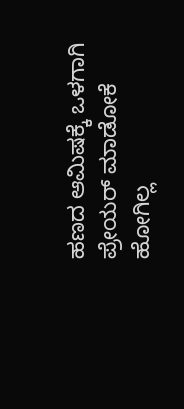ಹಣದ ಆಮಿಷಕ್ಕೆ ಒಳಗಾಗಿ ಪ್ರೇಯರ್ ಮಾಡೋಕೆ ಹೋಗಿಲ್ಲ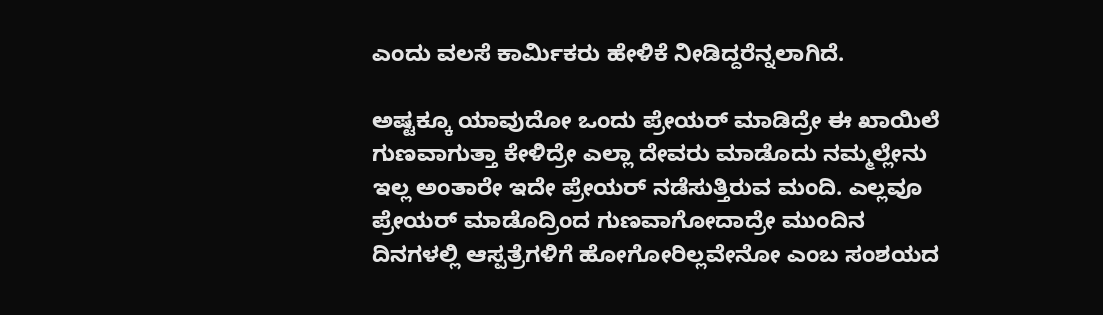ಎಂದು ವಲಸೆ ಕಾರ್ಮಿಕರು ಹೇಳಿಕೆ ನೀಡಿದ್ದರೆನ್ನಲಾಗಿದೆ.

ಅಷ್ಟಕ್ಕೂ ಯಾವುದೋ ಒಂದು ಪ್ರೇಯರ್ ಮಾಡಿದ್ರೇ ಈ ಖಾಯಿಲೆ ಗುಣವಾಗುತ್ತಾ ಕೇಳಿದ್ರೇ ಎಲ್ಲಾ ದೇವರು ಮಾಡೊದು ನಮ್ಮಲ್ಲೇನು ಇಲ್ಲ ಅಂತಾರೇ ಇದೇ ಪ್ರೇಯರ್ ನಡೆಸುತ್ತಿರುವ ಮಂದಿ. ಎಲ್ಲವೂ ಪ್ರೇಯರ್ ಮಾಡೊದ್ರಿಂದ ಗುಣವಾಗೋದಾದ್ರೇ ಮುಂದಿನ ದಿನಗಳಲ್ಲಿ ಆಸ್ಪತ್ರೆಗಳಿಗೆ ಹೋಗೋರಿಲ್ಲವೇನೋ ಎಂಬ ಸಂಶಯದ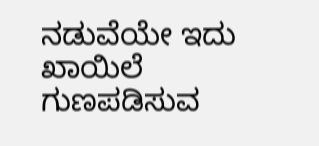ನಡುವೆಯೇ ಇದು ಖಾಯಿಲೆ ಗುಣಪಡಿಸುವ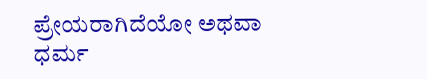ಪ್ರೇಯರಾಗಿದೆಯೋ ಅಥವಾ ಧರ್ಮ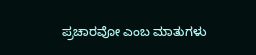ಪ್ರಚಾರವೋ ಎಂಬ ಮಾತುಗಳು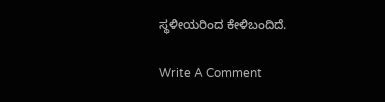ಸ್ಥಳೀಯರಿಂದ ಕೇಳಿಬಂದಿದೆ.

Write A Comment